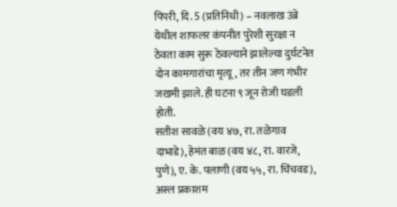पिंपरी, दि. 5 (प्रतिनिधी) – नवलाख उंब्रे येथील शाफलर कंपनीत पुरेशी सुरक्षा न ठेवता काम सुरू ठेवल्याने झालेल्या दुर्घटनेत दोन कामगारांचा मृत्यू, तर तीन जण गंभीर जखमी झाले. ही घटना ९ जून रोजी घडली होती.
सतीश सावळे (वय ४७, रा. तळेगाव दाभाडे), हेमंत बाळ (वय ४८, रा. वारजे, पुणे), ए. के. पलाणी (वय ५५, रा. चिंचवड), अस्ल प्रकाशम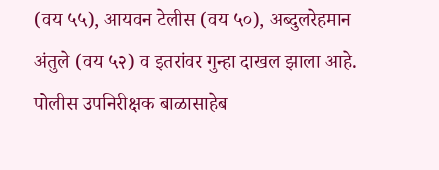(वय ५५), आयवन टेलीस (वय ५०), अब्दुलरेहमान अंतुले (वय ५२) व इतरांवर गुन्हा दाखल झाला आहे. पोलीस उपनिरीक्षक बाळासाहेब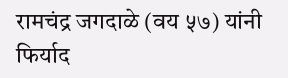रामचंद्र जगदाळे (वय ५७) यांनी फिर्याद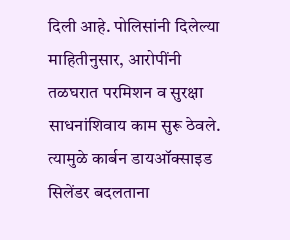दिली आहे. पोलिसांनी दिलेल्या माहितीनुसार, आरोपींनी तळघरात परमिशन व सुरक्षा साधनांशिवाय काम सुरू ठेवले. त्यामुळे कार्बन डायऑक्साइड सिलेंडर बदलताना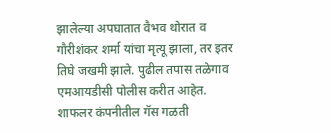झालेल्या अपघातात वैभव थोरात व गौरीशंकर शर्मा यांचा मृत्यू झाला, तर इतर तिघे जखमी झाले. पुढील तपास तळेगाव एमआयडीसी पोलीस करीत आहेत.
शाफलर कंपनीतील गॅस गळती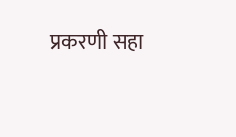प्रकरणी सहा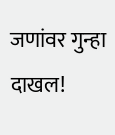जणांवर गुन्हा दाखल!